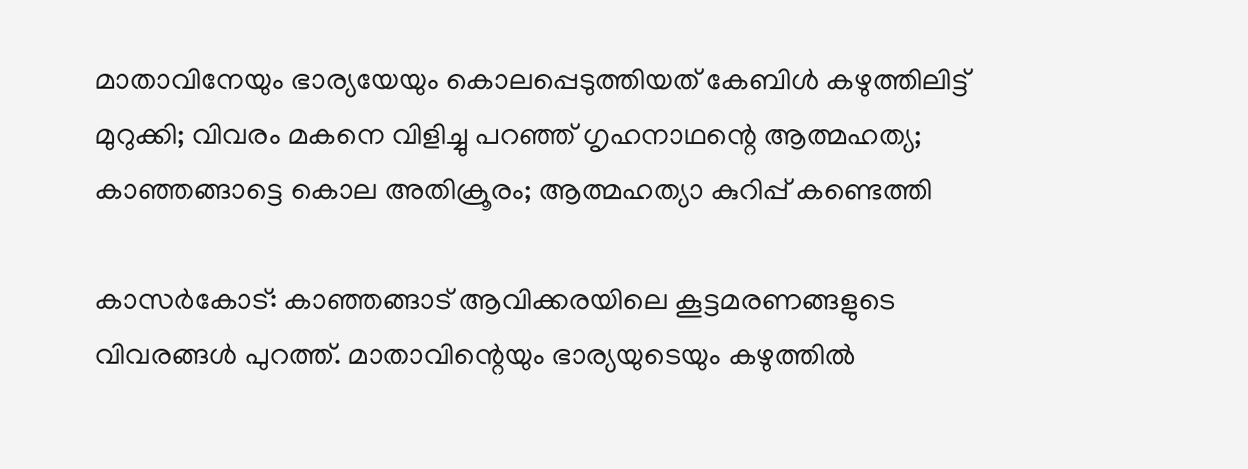മാതാവിനേയും ഭാര്യയേയും കൊലപ്പെടുത്തിയത് കേബിള്‍ കഴുത്തിലിട്ട് മുറുക്കി; വിവരം മകനെ വിളിച്ചു പറഞ്ഞ് ഗൃഹനാഥന്റെ ആത്മഹത്യ; കാഞ്ഞങ്ങാട്ടെ കൊല അതിക്രൂരം; ആത്മഹത്യാ കുറിപ്പ് കണ്ടെത്തി

കാസര്‍കോട്: കാഞ്ഞങ്ങാട് ആവിക്കരയിലെ കൂട്ടമരണങ്ങളുടെ വിവരങ്ങള്‍ പുറത്ത്. മാതാവിന്റെയും ഭാര്യയുടെയും കഴുത്തില്‍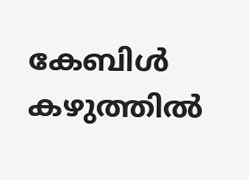കേബിള്‍ കഴുത്തില്‍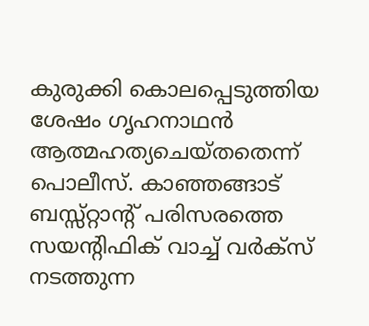കുരുക്കി കൊലപ്പെടുത്തിയ ശേഷം ഗൃഹനാഥന്‍ ആത്മഹത്യചെയ്തതെന്ന് പൊലീസ്. കാഞ്ഞങ്ങാട് ബസ്സ്റ്റാന്റ് പരിസരത്തെ സയന്റിഫിക് വാച്ച് വര്‍ക്സ് നടത്തുന്ന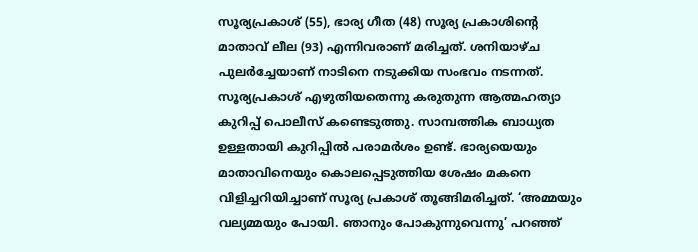സൂര്യപ്രകാശ് (55), ഭാര്യ ഗീത (48) സൂര്യ പ്രകാശിന്റെ മാതാവ് ലീല (93) എന്നിവരാണ് മരിച്ചത്. ശനിയാഴ്ച പുലര്‍ച്ചേയാണ് നാടിനെ നടുക്കിയ സംഭവം നടന്നത്. സൂര്യപ്രകാശ് എഴുതിയതെന്നു കരുതുന്ന ആത്മഹത്യാ കുറിപ്പ് പൊലീസ് കണ്ടെടുത്തു. സാമ്പത്തിക ബാധ്യത ഉള്ളതായി കുറിപ്പില്‍ പരാമര്‍ശം ഉണ്ട്. ഭാര്യയെയും മാതാവിനെയും കൊലപ്പെടുത്തിയ ശേഷം മകനെ വിളിച്ചറിയിച്ചാണ് സൂര്യ പ്രകാശ് തൂങ്ങിമരിച്ചത്. ‘അമ്മയും വല്യമ്മയും പോയി. ഞാനും പോകുന്നുവെന്നു’ പറഞ്ഞ്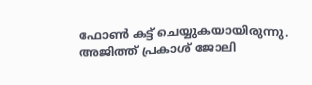ഫോണ്‍ കട്ട് ചെയ്യുകയായിരുന്നു. അജിത്ത് പ്രകാശ് ജോലി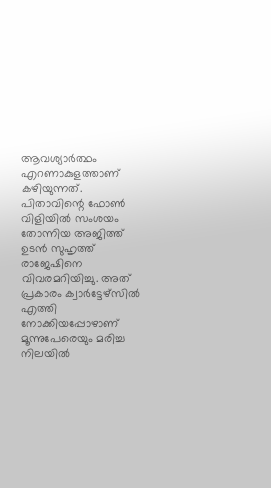ആവശ്യാര്‍ത്ഥം എറണാകുളത്താണ് കഴിയുന്നത്. പിതാവിന്റെ ഫോണ്‍ വിളിയില്‍ സംശയം തോന്നിയ അജിത്ത് ഉടന്‍ സുഹൃത്ത് രാജേഷിനെ വിവരമറിയിച്ചു. അത് പ്രകാരം ക്വാര്‍ട്ടേഴ്സില്‍ എത്തി നോക്കിയപ്പോഴാണ് മൂന്നുപേരെയും മരിച്ച നിലയില്‍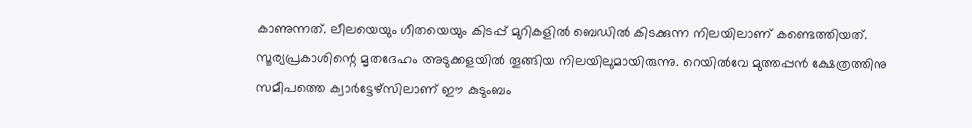കാണുന്നത്. ലീലയെയും ഗീതയെയും കിടപ്പ് മുറികളില്‍ ബെഡില്‍ കിടക്കുന്ന നിലയിലാണ് കണ്ടെത്തിയത്. സൂര്യപ്രകാശിന്റെ മൃതദേഹം അടുക്കളയില്‍ തൂങ്ങിയ നിലയിലുമായിരുന്നു. റെയില്‍വേ മുത്തപ്പന്‍ ക്ഷേത്രത്തിനു സമീപത്തെ ക്വാര്‍ട്ടേഴ്സിലാണ് ഈ കുടുംബം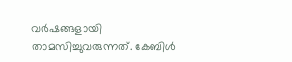വര്‍ഷങ്ങളായി താമസിച്ചുവരുന്നത്. കേബിള്‍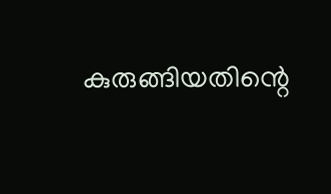കുരുങ്ങിയതിന്റെ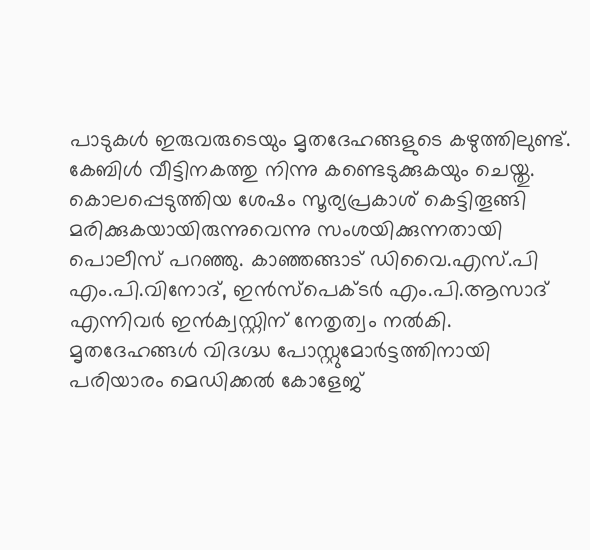പാടുകള്‍ ഇരുവരുടെയും മൃതദേഹങ്ങളുടെ കഴുത്തിലുണ്ട്. കേബിള്‍ വീട്ടിനകത്തു നിന്നു കണ്ടെടുക്കുകയും ചെയ്തു. കൊലപ്പെടുത്തിയ ശേഷം സൂര്യപ്രകാശ് കെട്ടിതൂങ്ങി മരിക്കുകയായിരുന്നുവെന്നു സംശയിക്കുന്നതായി പൊലീസ് പറഞ്ഞു. കാഞ്ഞങ്ങാട് ഡിവൈ.എസ്.പി എം.പി.വിനോദ്, ഇന്‍സ്പെക്ടര്‍ എം.പി.ആസാദ് എന്നിവര്‍ ഇന്‍ക്വസ്റ്റിന് നേതൃത്വം നല്‍കി. മൃതദേഹങ്ങള്‍ വിദഗ്ദ്ധ പോസ്റ്റുമോര്‍ട്ടത്തിനായി പരിയാരം മെഡിക്കല്‍ കോളേജ്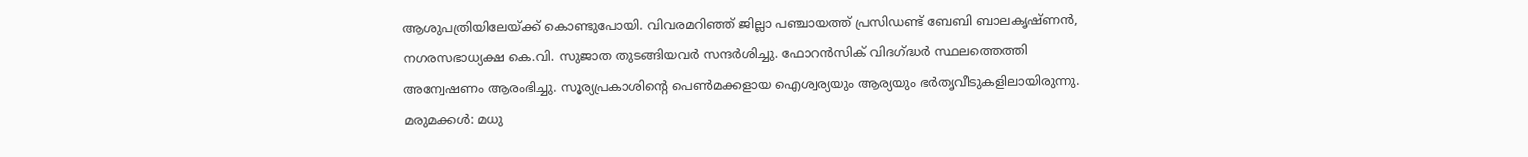ആശുപത്രിയിലേയ്ക്ക് കൊണ്ടുപോയി. വിവരമറിഞ്ഞ് ജില്ലാ പഞ്ചായത്ത് പ്രസിഡണ്ട് ബേബി ബാലകൃഷ്ണന്‍, നഗരസഭാധ്യക്ഷ കെ.വി. സുജാത തുടങ്ങിയവര്‍ സന്ദര്‍ശിച്ചു. ഫോറന്‍സിക് വിദഗ്ദ്ധര്‍ സ്ഥലത്തെത്തി അന്വേഷണം ആരംഭിച്ചു. സൂര്യപ്രകാശിന്റെ പെണ്‍മക്കളായ ഐശ്വര്യയും ആര്യയും ഭര്‍തൃവീടുകളിലായിരുന്നു. മരുമക്കള്‍: മധു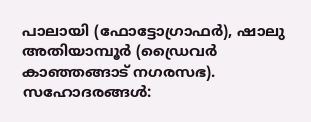പാലായി (ഫോട്ടോഗ്രാഫര്‍), ഷാലു അതിയാമ്പൂര്‍ (ഡ്രൈവര്‍ കാഞ്ഞങ്ങാട് നഗരസഭ). സഹോദരങ്ങള്‍: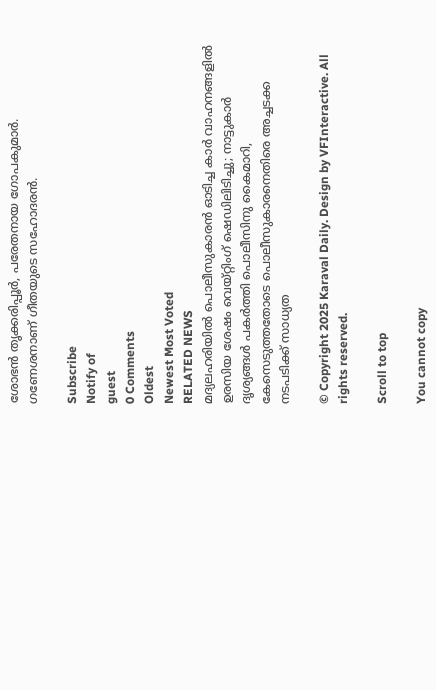ശോഭന്‍ തൃക്കരിപ്പൂര്‍, പരേതനായ ഗോപകുമാര്‍. ഗണേശനാണ് ഗീതയുടെ സഹോദരന്‍.

Subscribe
Notify of
guest
0 Comments
Oldest
Newest Most Voted
RELATED NEWS
മദ്യലഹരിയില്‍ പൊലീസുകാരന്‍ ഓടിച്ച കാര്‍ വാഹനങ്ങളില്‍ ഉരസിയ ശേഷം വെയ്റ്റിംഗ് ഷെഡിലിടിച്ചു; നാട്ടുകാര്‍ ദൃശ്യങ്ങള്‍ പകര്‍ത്തി പൊലീസിനു കൈമാറി, കേസെടുത്തതോടെ പൊലീസുകാരനെതിരെ അച്ചടക്ക നടപടിക്ക് സാധ്യത

© Copyright 2025 Karaval Daily. Design by VFInteractive. All rights reserved.

Scroll to top

You cannot copy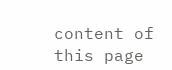content of this page